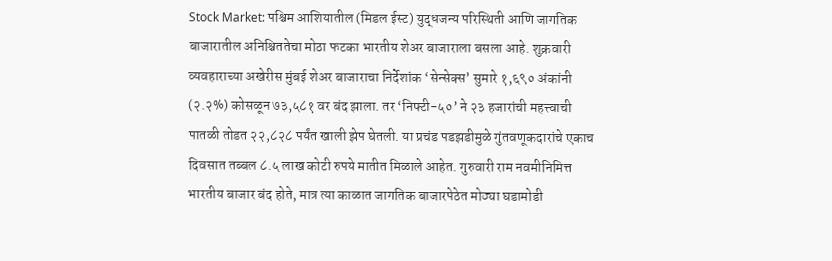Stock Market: पश्चिम आशियातील (मिडल ईस्ट) युद्धजन्य परिस्थिती आणि जागतिक बाजारातील अनिश्चिततेचा मोठा फटका भारतीय शेअर बाजाराला बसला आहे. शुक्रवारी व्यवहाराच्या अखेरीस मुंबई शेअर बाजाराचा निर्देशांक ‘सेन्सेक्स’ सुमारे १,६९० अंकांनी (२.२%) कोसळून ७३,५८१ वर बंद झाला. तर ‘निफ्टी-५०’ ने २३ हजारांची महत्त्वाची पातळी तोडत २२,८२८ पर्यंत खाली झेप घेतली. या प्रचंड पडझडीमुळे गुंतवणूकदारांचे एकाच दिवसात तब्बल ८.५ लाख कोटी रुपये मातीत मिळाले आहेत. गुरुवारी राम नवमीनिमित्त भारतीय बाजार बंद होते, मात्र त्या काळात जागतिक बाजारपेठेत मोठ्या घडामोडी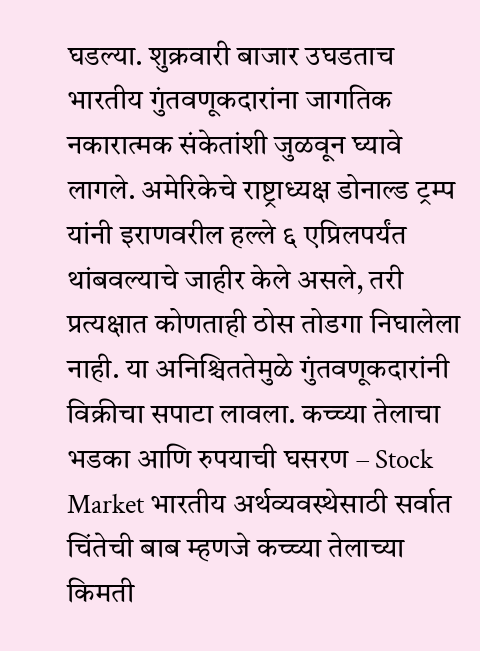घडल्या. शुक्रवारी बाजार उघडताच भारतीय गुंतवणूकदारांना जागतिक नकारात्मक संकेतांशी जुळवून घ्यावे लागले. अमेरिकेचे राष्ट्राध्यक्ष डोनाल्ड ट्रम्प यांनी इराणवरील हल्ले ६ एप्रिलपर्यंत थांबवल्याचे जाहीर केले असले, तरी प्रत्यक्षात कोणताही ठोस तोडगा निघालेला नाही. या अनिश्चिततेमुळे गुंतवणूकदारांनी विक्रीचा सपाटा लावला. कच्च्या तेलाचा भडका आणि रुपयाची घसरण – Stock Market भारतीय अर्थव्यवस्थेसाठी सर्वात चिंतेची बाब म्हणजे कच्च्या तेलाच्या किमती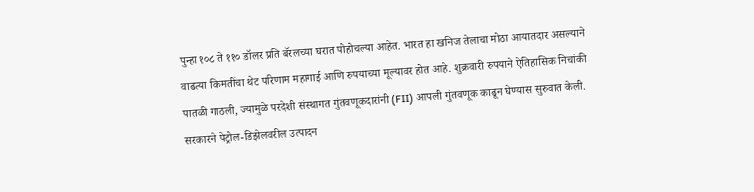पुन्हा १०८ ते ११० डॉलर प्रति बॅरलच्या घरात पोहोचल्या आहेत. भारत हा खनिज तेलाचा मोठा आयातदार असल्याने वाढत्या किमतींचा थेट परिणाम महागाई आणि रुपयाच्या मूल्यावर होत आहे. शुक्रवारी रुपयाने ऐतिहासिक निचांकी पातळी गाठली, ज्यामुळे परदेशी संस्थागत गुंतवणूकदारांनी (FII) आपली गुंतवणूक काढून घेण्यास सुरुवात केली. सरकारने पेट्रोल-डिझेलवरील उत्पादन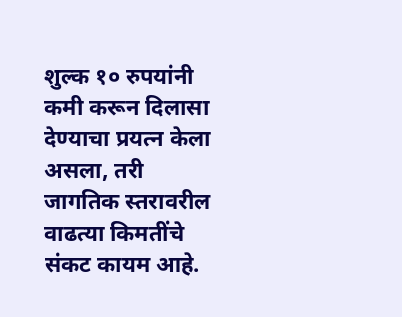शुल्क १० रुपयांनी कमी करून दिलासा देण्याचा प्रयत्न केला असला, तरी जागतिक स्तरावरील वाढत्या किमतींचे संकट कायम आहे.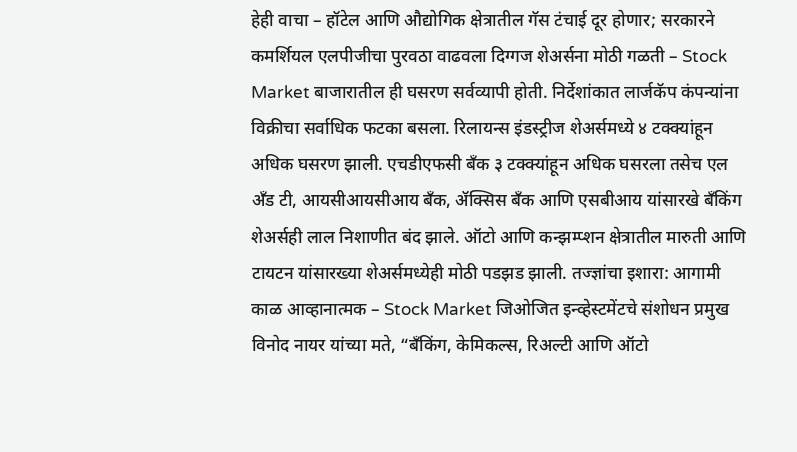हेही वाचा – हॉटेल आणि औद्योगिक क्षेत्रातील गॅस टंचाई दूर होणार; सरकारने कमर्शियल एलपीजीचा पुरवठा वाढवला दिग्गज शेअर्सना मोठी गळती – Stock Market बाजारातील ही घसरण सर्वव्यापी होती. निर्देशांकात लार्जकॅप कंपन्यांना विक्रीचा सर्वाधिक फटका बसला. रिलायन्स इंडस्ट्रीज शेअर्समध्ये ४ टक्क्यांहून अधिक घसरण झाली. एचडीएफसी बँक ३ टक्क्यांहून अधिक घसरला तसेच एल अँड टी, आयसीआयसीआय बँक, ॲक्सिस बँक आणि एसबीआय यांसारखे बँकिंग शेअर्सही लाल निशाणीत बंद झाले. ऑटो आणि कन्झम्प्शन क्षेत्रातील मारुती आणि टायटन यांसारख्या शेअर्समध्येही मोठी पडझड झाली. तज्ज्ञांचा इशारा: आगामी काळ आव्हानात्मक – Stock Market जिओजित इन्व्हेस्टमेंटचे संशोधन प्रमुख विनोद नायर यांच्या मते, “बँकिंग, केमिकल्स, रिअल्टी आणि ऑटो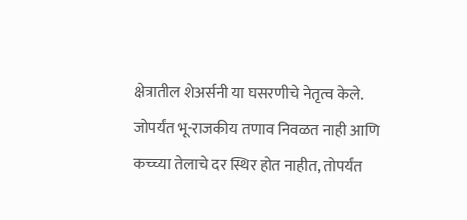क्षेत्रातील शेअर्सनी या घसरणीचे नेतृत्व केले. जोपर्यंत भू-राजकीय तणाव निवळत नाही आणि कच्च्या तेलाचे दर स्थिर होत नाहीत, तोपर्यंत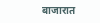बाजारात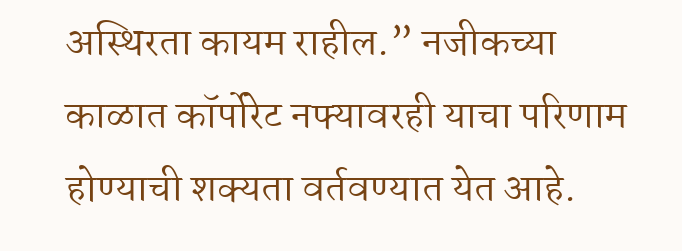अस्थिरता कायम राहील.” नजीकच्या काळात कॉर्पोरेट नफ्यावरही याचा परिणाम होण्याची शक्यता वर्तवण्यात येत आहे.